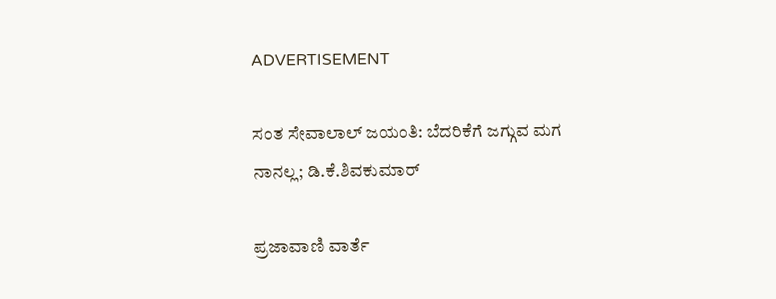ADVERTISEMENT

ಸಂತ ಸೇವಾಲಾಲ್ ಜಯಂತಿ: ಬೆದರಿಕೆಗೆ ಜಗ್ಗುವ ಮಗ ನಾನಲ್ಲ; ಡಿ.ಕೆ.ಶಿವಕುಮಾರ್

ಪ್ರಜಾವಾಣಿ ವಾರ್ತೆ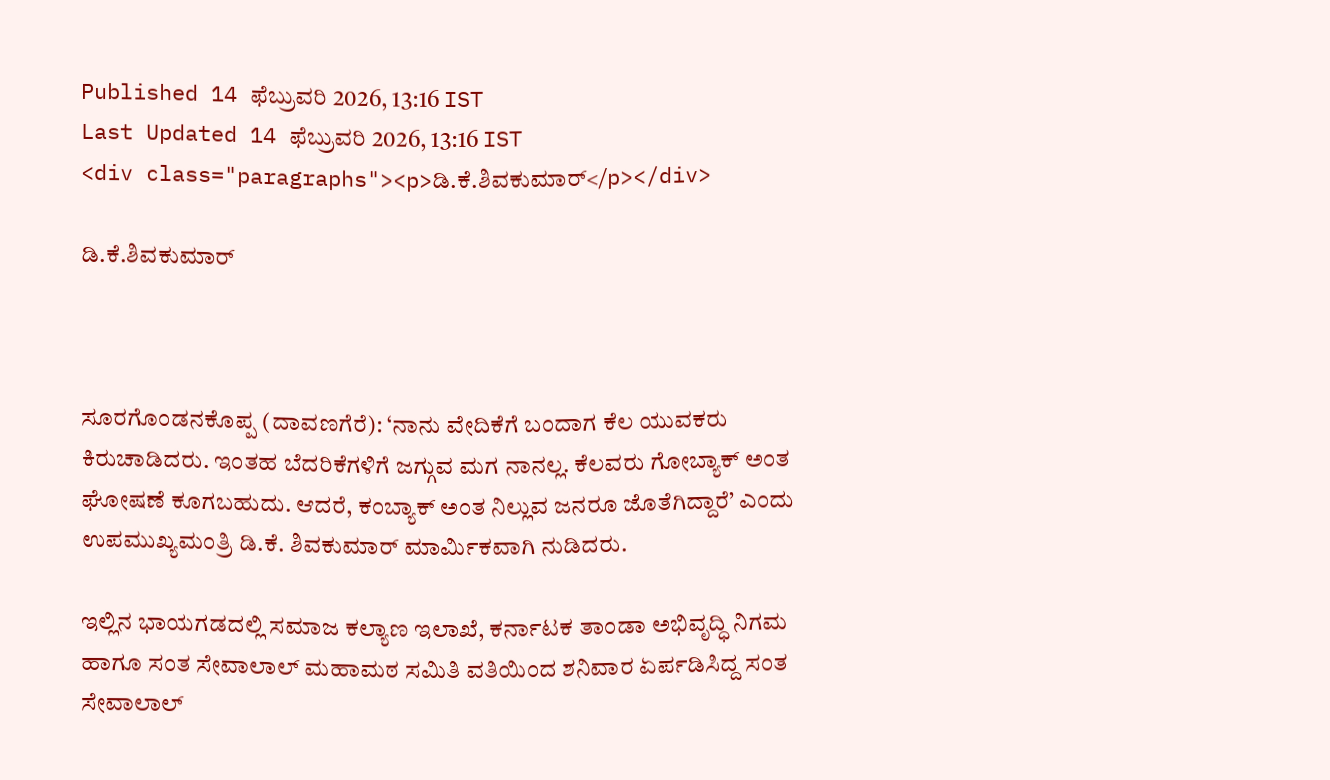Published 14 ಫೆಬ್ರುವರಿ 2026, 13:16 IST
Last Updated 14 ಫೆಬ್ರುವರಿ 2026, 13:16 IST
<div class="paragraphs"><p>ಡಿ.ಕೆ.ಶಿವಕುಮಾರ್</p></div>

ಡಿ.ಕೆ.ಶಿವಕುಮಾರ್



ಸೂರಗೊಂಡನಕೊಪ್ಪ (ದಾವಣಗೆರೆ): ‘ನಾನು ವೇದಿಕೆಗೆ ಬಂದಾಗ ಕೆಲ ಯುವಕರು ಕಿರುಚಾಡಿದರು. ಇಂತಹ ಬೆದರಿಕೆಗಳಿಗೆ ಜಗ್ಗುವ ಮಗ ನಾನಲ್ಲ. ಕೆಲವರು ಗೋಬ್ಯಾಕ್ ಅಂತ ಘೋಷಣೆ ಕೂಗಬಹುದು. ಆದರೆ, ಕಂಬ್ಯಾಕ್ ಅಂತ ನಿಲ್ಲುವ ಜನರೂ ಜೊತೆಗಿದ್ದಾರೆ’ ಎಂದು ಉಪಮುಖ್ಯಮಂತ್ರಿ ಡಿ.ಕೆ. ಶಿವಕುಮಾರ್ ಮಾರ್ಮಿಕವಾಗಿ ನುಡಿದರು.

ಇಲ್ಲಿನ ಭಾಯಗಡದಲ್ಲಿ ಸಮಾಜ ಕಲ್ಯಾಣ ಇಲಾಖೆ, ಕರ್ನಾಟಕ ತಾಂಡಾ ಅಭಿವೃದ್ಧಿ ನಿಗಮ ಹಾಗೂ ಸಂತ ಸೇವಾಲಾಲ್ ಮಹಾಮಠ ಸಮಿತಿ ವತಿಯಿಂದ ಶನಿವಾರ ಏರ್ಪಡಿಸಿದ್ದ ಸಂತ ಸೇವಾಲಾಲ್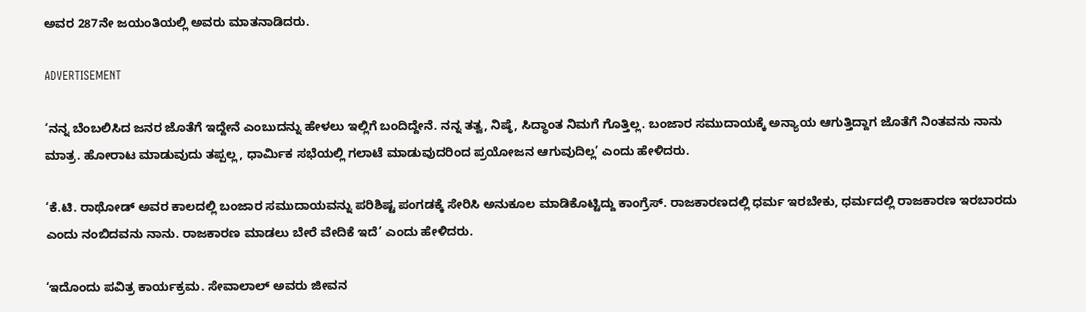ಅವರ 287ನೇ ಜಯಂತಿಯಲ್ಲಿ ಅವರು ಮಾತನಾಡಿದರು.

ADVERTISEMENT

‘ನನ್ನ ಬೆಂಬಲಿಸಿದ ಜನರ ಜೊತೆಗೆ ಇದ್ದೇನೆ ಎಂಬುದನ್ನು ಹೇಳಲು ಇಲ್ಲಿಗೆ ಬಂದಿದ್ದೇನೆ. ನನ್ನ ತತ್ವ, ನಿಷ್ಠೆ, ಸಿದ್ಧಾಂತ ನಿಮಗೆ ಗೊತ್ತಿಲ್ಲ. ಬಂಜಾರ ಸಮುದಾಯಕ್ಕೆ ಅನ್ಯಾಯ ಆಗುತ್ತಿದ್ದಾಗ ಜೊತೆಗೆ ನಿಂತವನು ನಾನು ಮಾತ್ರ. ಹೋರಾಟ ಮಾಡುವುದು ತಪ್ಪಲ್ಲ, ಧಾರ್ಮಿಕ ಸಭೆಯಲ್ಲಿ ಗಲಾಟೆ ಮಾಡುವುದರಿಂದ ಪ್ರಯೋಜನ ಆಗುವುದಿಲ್ಲ’ ಎಂದು ಹೇಳಿದರು.

‘ಕೆ.ಟಿ. ರಾಥೋಡ್ ಅವರ ಕಾಲದಲ್ಲಿ ಬಂಜಾರ ಸಮುದಾಯವನ್ನು ಪರಿಶಿಷ್ಟ ಪಂಗಡಕ್ಕೆ ಸೇರಿಸಿ ಅನುಕೂಲ ಮಾಡಿಕೊಟ್ಟಿದ್ದು ಕಾಂಗ್ರೆಸ್. ರಾಜಕಾರಣದಲ್ಲಿ ಧರ್ಮ ಇರಬೇಕು, ಧರ್ಮದಲ್ಲಿ ರಾಜಕಾರಣ ಇರಬಾರದು ಎಂದು ನಂಬಿದವನು ನಾನು. ರಾಜಕಾರಣ ಮಾಡಲು ಬೇರೆ ವೇದಿಕೆ ಇದೆ’ ಎಂದು ಹೇಳಿದರು.

‘ಇದೊಂದು ಪವಿತ್ರ ಕಾರ್ಯಕ್ರಮ. ಸೇವಾಲಾಲ್ ಅವರು ಜೀವನ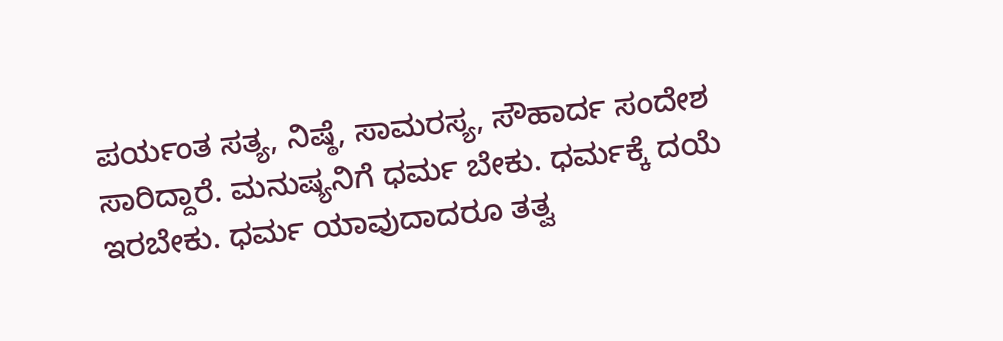ಪರ್ಯಂತ ಸತ್ಯ, ನಿಷ್ಠೆ, ಸಾಮರಸ್ಯ, ಸೌಹಾರ್ದ ಸಂದೇಶ ಸಾರಿದ್ದಾರೆ. ಮನುಷ್ಯನಿಗೆ ಧರ್ಮ ಬೇಕು. ಧರ್ಮಕ್ಕೆ ದಯೆ ಇರಬೇಕು. ಧರ್ಮ ಯಾವುದಾದರೂ ತತ್ವ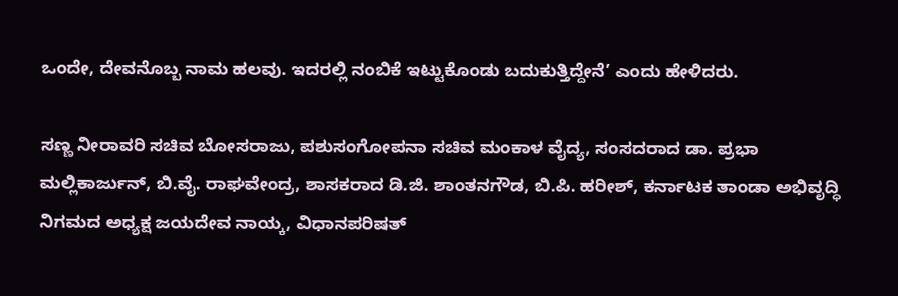ಒಂದೇ, ದೇವನೊಬ್ಬ ನಾಮ ಹಲವು. ಇದರಲ್ಲಿ ನಂಬಿಕೆ ಇಟ್ಟುಕೊಂಡು ಬದುಕುತ್ತಿದ್ದೇನೆ’ ಎಂದು ಹೇಳಿದರು.

ಸಣ್ಣ ನೀರಾವರಿ ಸಚಿವ ಬೋಸರಾಜು, ಪಶುಸಂಗೋಪನಾ ಸಚಿವ ಮಂಕಾಳ ವೈದ್ಯ, ಸಂಸದರಾದ ಡಾ. ಪ್ರಭಾ ಮಲ್ಲಿಕಾರ್ಜುನ್, ಬಿ.ವೈ. ರಾಘವೇಂದ್ರ, ಶಾಸಕರಾದ ಡಿ.ಜಿ. ಶಾಂತನಗೌಡ, ಬಿ.ಪಿ. ಹರೀಶ್, ಕರ್ನಾಟಕ ತಾಂಡಾ ಅಭಿವೃದ್ಧಿ ನಿಗಮದ ಅಧ್ಯಕ್ಷ ಜಯದೇವ ನಾಯ್ಕ, ವಿಧಾನಪರಿಷತ್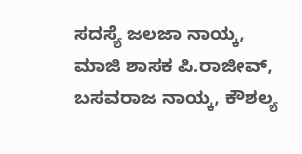ಸದಸ್ಯೆ ಜಲಜಾ ನಾಯ್ಕ, ಮಾಜಿ ಶಾಸಕ ಪಿ.ರಾಜೀವ್, ಬಸವರಾಜ ನಾಯ್ಕ, ಕೌಶಲ್ಯ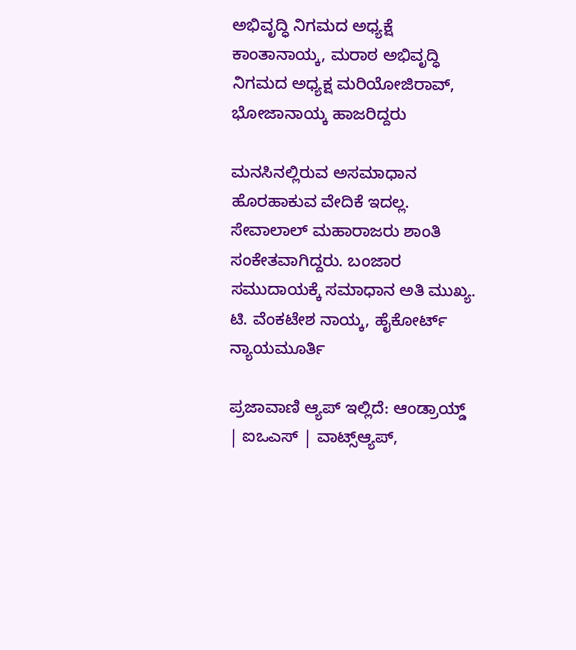ಅಭಿವೃದ್ಧಿ ನಿಗಮದ ಅಧ್ಯಕ್ಷೆ ಕಾಂತಾನಾಯ್ಕ, ಮರಾಠ ಅಭಿವೃದ್ಧಿ ನಿಗಮದ ಅಧ್ಯಕ್ಷ ಮರಿಯೋಜಿರಾವ್, ಭೋಜಾನಾಯ್ಕ ಹಾಜರಿದ್ದರು

ಮನಸಿನಲ್ಲಿರುವ ಅಸಮಾಧಾನ ಹೊರಹಾಕುವ ವೇದಿಕೆ ಇದಲ್ಲ. ಸೇವಾಲಾಲ್ ಮಹಾರಾಜರು ಶಾಂತಿ ಸಂಕೇತವಾಗಿದ್ದರು. ಬಂಜಾರ ಸಮುದಾಯಕ್ಕೆ ಸಮಾಧಾನ ಅತಿ ಮುಖ್ಯ.
ಟಿ. ವೆಂಕಟೇಶ ನಾಯ್ಕ, ಹೈಕೋರ್ಟ್ ನ್ಯಾಯಮೂರ್ತಿ

ಪ್ರಜಾವಾಣಿ ಆ್ಯಪ್ ಇಲ್ಲಿದೆ: ಆಂಡ್ರಾಯ್ಡ್ | ಐಒಎಸ್ | ವಾಟ್ಸ್ಆ್ಯಪ್,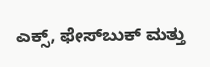ಎಕ್ಸ್, ಫೇಸ್‌ಬುಕ್ ಮತ್ತು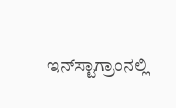ಇನ್‌ಸ್ಟಾಗ್ರಾಂನಲ್ಲಿ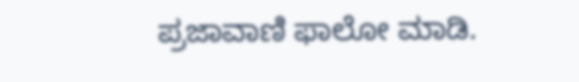ಪ್ರಜಾವಾಣಿ ಫಾಲೋ ಮಾಡಿ.